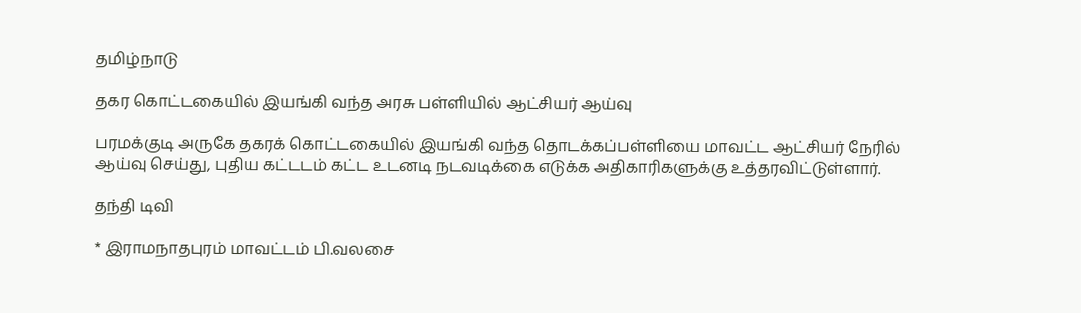தமிழ்நாடு

தகர கொட்டகையில் இயங்கி வந்த அரசு பள்ளியில் ஆட்சியர் ஆய்வு

பரமக்குடி அருகே தகரக் கொட்டகையில் இயங்கி வந்த தொடக்கப்பள்ளியை மாவட்ட ஆட்சியர் நேரில் ஆய்வு செய்து, புதிய கட்டடம் கட்ட உடனடி நடவடிக்கை எடுக்க அதிகாரிகளுக்கு உத்தரவிட்டுள்ளார்.

தந்தி டிவி

* இராமநாதபுரம் மாவட்டம் பி.வலசை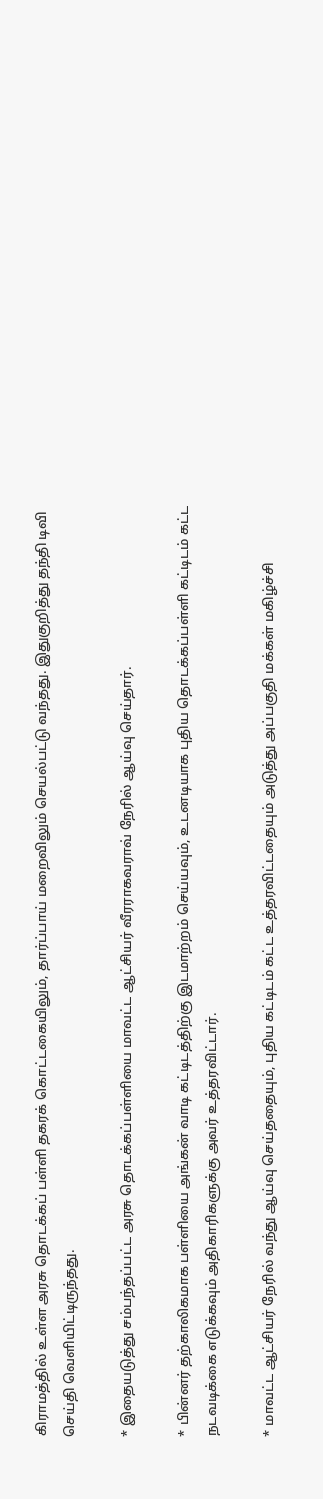கிராமத்தில் உள்ள அரசு தொடக்கப் பள்ளி தகரக் கொட்டகையிலும், தார்ப்பாய் மறைவிலும் செயல்பட்டு வந்தது. இதுகுறித்து தந்தி டிவி செய்தி வெளியிட்டிருந்தது.

* இதையடுத்து சம்பந்தப்பட்ட அரசு தொடக்கப்பள்ளியை மாவட்ட ஆட்சியர் வீரராகவராவ் நேரில் ஆய்வு செய்தார்.

* பின்னர் தற்காலிகமாக பள்ளியை அங்கன் வாடி கட்டிடத்திற்கு இடமாற்றம் செய்யவும், உடனடியாக புதிய தொடக்கப்பள்ளி கட்டிடம் கட்ட நடவடிக்கை எடுக்கவும் அதிகாரிகளுக்கு அவர் உத்தரவிட்டார்.

* மாவட்ட ஆட்சியர் நேரில் வந்து ஆய்வு செய்ததையும், புதிய கட்டிடம் கட்ட உத்தரவிட்டதையும் அடுத்து அப்பகுதி மக்கள் மகிழ்ச்சி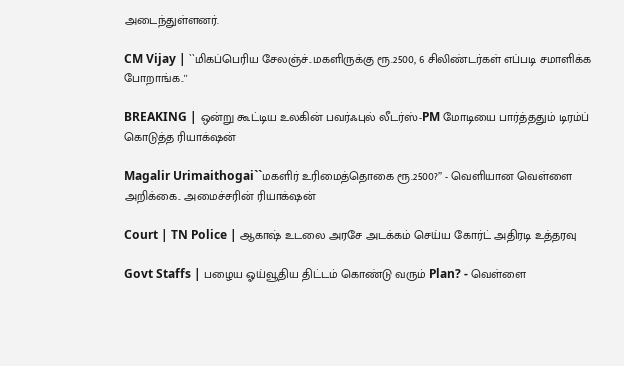அடைந்துள்ளனர்.

CM Vijay | ``மிகப்பெரிய சேலஞ்ச்..மகளிருக்கு ரூ.2500, 6 சிலிண்டர்கள் எப்படி சமாளிக்க போறாங்க..''

BREAKING | ஒன்று கூட்டிய உலகின் பவர்ஃபுல் லீடர்ஸ்-PM மோடியை பார்த்ததும் டிரம்ப் கொடுத்த ரியாக்‌ஷன்

Magalir Urimaithogai``மகளிர் உரிமைத்தொகை ரூ.2500?’’ - வெளியான வெள்ளை அறிக்கை.. அமைச்சரின் ரியாக்‌ஷன்

Court | TN Police | ஆகாஷ் உடலை அரசே அடக்கம் செய்ய கோர்ட் அதிரடி உத்தரவு

Govt Staffs | பழைய ஓய்வூதிய திட்டம் கொண்டு வரும் Plan? - வெள்ளை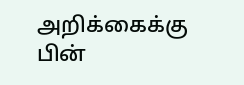அறிக்கைக்கு பின்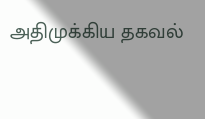அதிமுக்கிய தகவல்